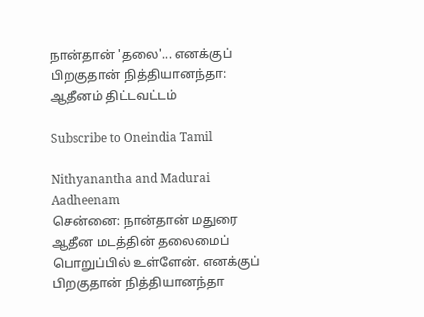நான்தான் 'தலை'... எனக்குப் பிறகுதான் நித்தியானந்தா: ஆதீனம் திட்டவட்டம்

Subscribe to Oneindia Tamil

Nithyanantha and Madurai Aadheenam
சென்னை: நான்தான் மதுரை ஆதீன மடத்தின் தலைமைப் பொறுப்பில் உள்ளேன். எனக்குப் பிறகுதான் நித்தியானந்தா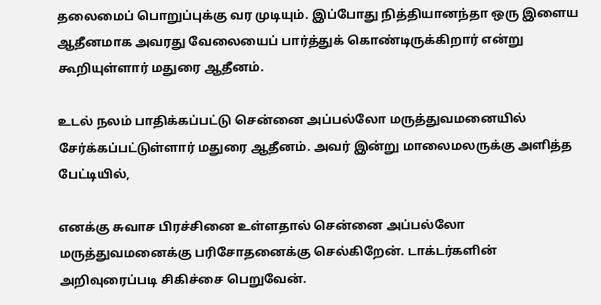தலைமைப் பொறுப்புக்கு வர முடியும். இப்போது நித்தியானந்தா ஒரு இளைய ஆதீனமாக அவரது வேலையைப் பார்த்துக் கொண்டிருக்கிறார் என்று கூறியுள்ளார் மதுரை ஆதீனம்.

உடல் நலம் பாதிக்கப்பட்டு சென்னை அப்பல்லோ மருத்துவமனையில் சேர்க்கப்பட்டுள்ளார் மதுரை ஆதீனம். அவர் இன்று மாலைமலருக்கு அளித்த பேட்டியில்,

எனக்கு சுவாச பிரச்சினை உள்ளதால் சென்னை அப்பல்லோ மருத்துவமனைக்கு பரிசோதனைக்கு செல்கிறேன். டாக்டர்களின் அறிவுரைப்படி சிகிச்சை பெறுவேன்.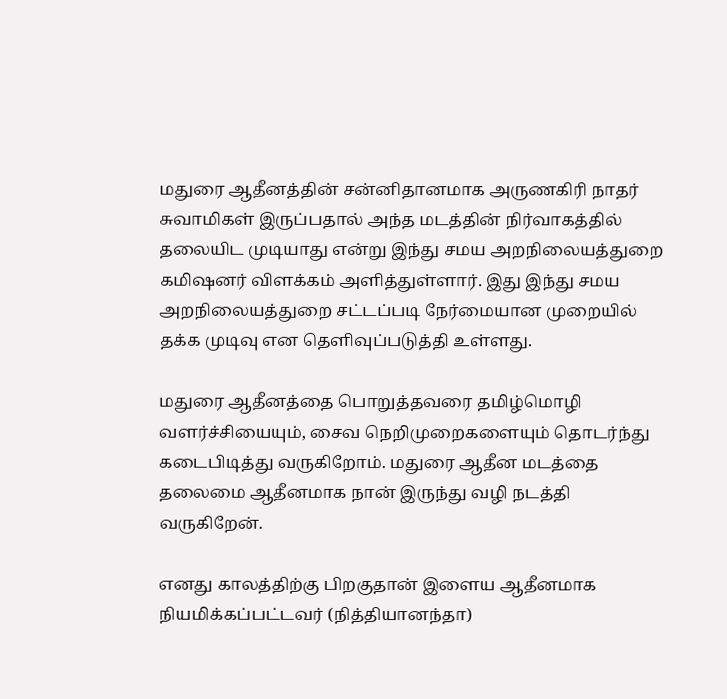மதுரை ஆதீனத்தின் சன்னிதானமாக அருணகிரி நாதர் சுவாமிகள் இருப்பதால் அந்த மடத்தின் நிர்வாகத்தில் தலையிட முடியாது என்று இந்து சமய அறநிலையத்துறை கமிஷனர் விளக்கம் அளித்துள்ளார். இது இந்து சமய அறநிலையத்துறை சட்டப்படி நேர்மையான முறையில் தக்க முடிவு என தெளிவுப்படுத்தி உள்ளது.

மதுரை ஆதீனத்தை பொறுத்தவரை தமிழ்மொழி வளர்ச்சியையும், சைவ நெறிமுறைகளையும் தொடர்ந்து கடைபிடித்து வருகிறோம். மதுரை ஆதீன மடத்தை தலைமை ஆதீனமாக நான் இருந்து வழி நடத்தி வருகிறேன்.

எனது காலத்திற்கு பிறகுதான் இளைய ஆதீனமாக நியமிக்கப்பட்டவர் (நித்தியானந்தா)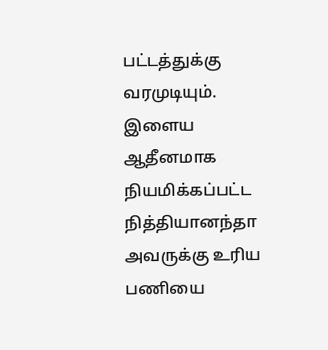பட்டத்துக்கு வரமுடியும். இளைய ஆதீனமாக நியமிக்கப்பட்ட நித்தியானந்தா அவருக்கு உரிய பணியை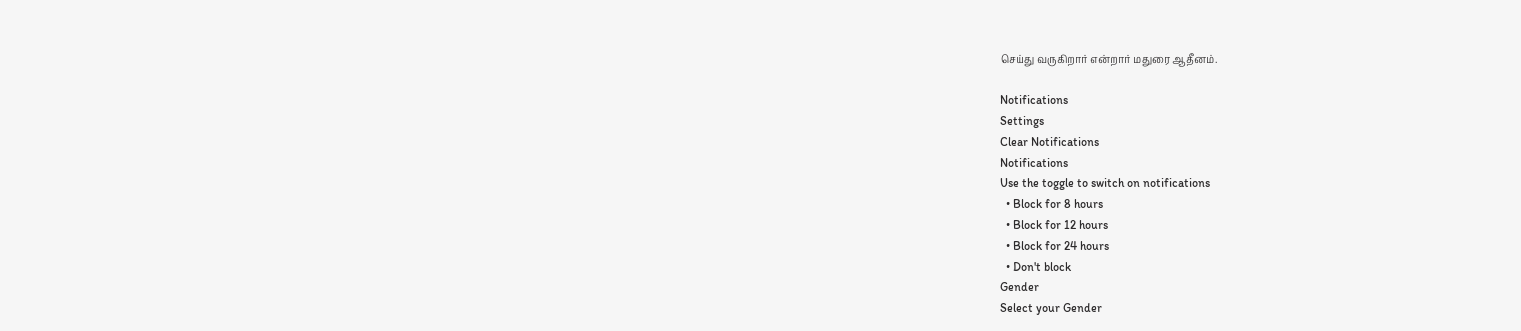செய்து வருகிறார் என்றார் மதுரை ஆதீனம்.

Notifications
Settings
Clear Notifications
Notifications
Use the toggle to switch on notifications
  • Block for 8 hours
  • Block for 12 hours
  • Block for 24 hours
  • Don't block
Gender
Select your Gender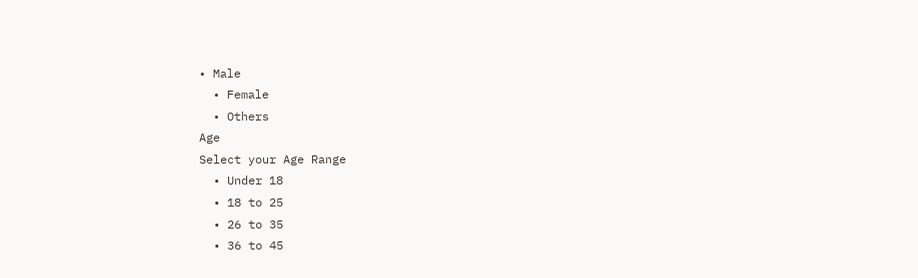• Male
  • Female
  • Others
Age
Select your Age Range
  • Under 18
  • 18 to 25
  • 26 to 35
  • 36 to 45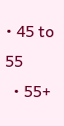• 45 to 55
  • 55+